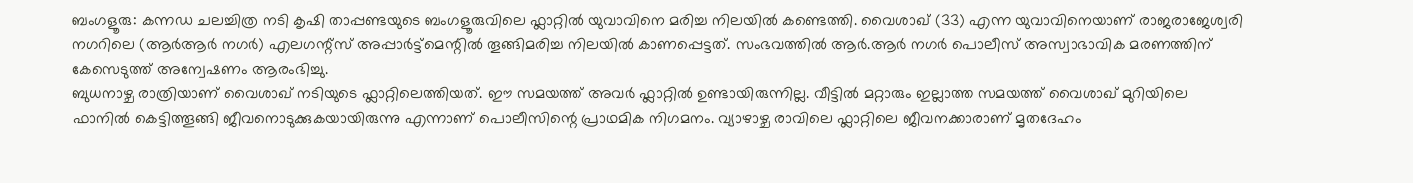ബംഗളൂരു: കന്നഡ ചലച്ചിത്ര നടി കൃഷി താപ്പണ്ടയുടെ ബംഗളൂരുവിലെ ഫ്ലാറ്റിൽ യുവാവിനെ മരിച്ച നിലയിൽ കണ്ടെത്തി. വൈശാഖ് (33) എന്ന യുവാവിനെയാണ് രാജരാജേശ്വരി നഗറിലെ (ആർആർ നഗർ) എലഗന്റ്സ് അപ്പാർട്ട്മെന്റിൽ തൂങ്ങിമരിച്ച നിലയിൽ കാണപ്പെട്ടത്. സംഭവത്തിൽ ആർ.ആർ നഗർ പൊലീസ് അസ്വാഭാവിക മരണത്തിന് കേസെടുത്ത് അന്വേഷണം ആരംഭിച്ചു.
ബുധനാഴ്ച രാത്രിയാണ് വൈശാഖ് നടിയുടെ ഫ്ലാറ്റിലെത്തിയത്. ഈ സമയത്ത് അവർ ഫ്ലാറ്റിൽ ഉണ്ടായിരുന്നില്ല. വീട്ടിൽ മറ്റാരും ഇല്ലാത്ത സമയത്ത് വൈശാഖ് മുറിയിലെ ഫാനിൽ കെട്ടിത്തൂങ്ങി ജീവനൊടുക്കുകയായിരുന്നു എന്നാണ് പൊലീസിന്റെ പ്രാഥമിക നിഗമനം. വ്യാഴാഴ്ച രാവിലെ ഫ്ലാറ്റിലെ ജീവനക്കാരാണ് മൃതദേഹം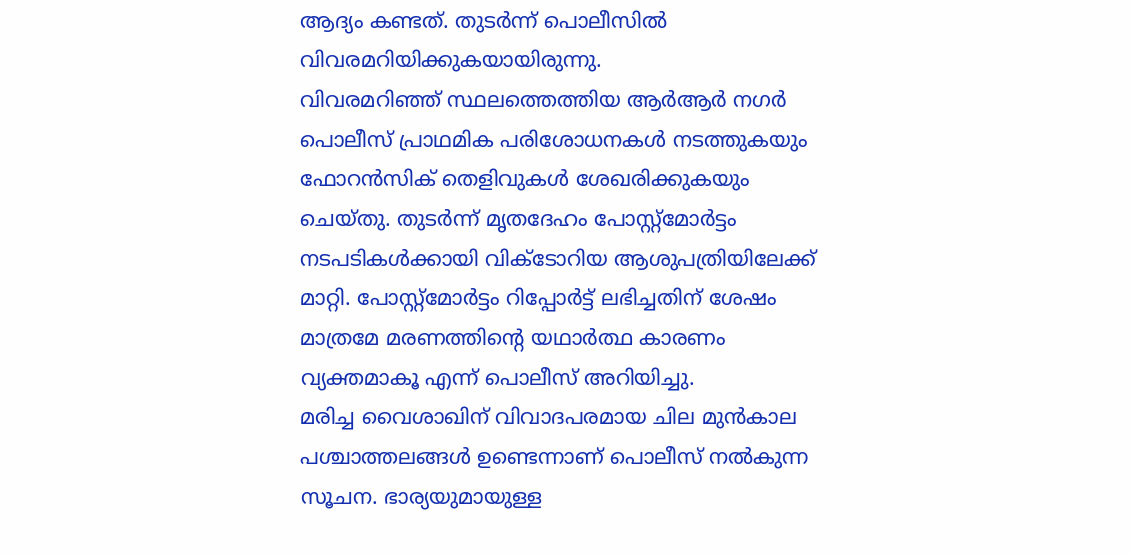ആദ്യം കണ്ടത്. തുടർന്ന് പൊലീസിൽ വിവരമറിയിക്കുകയായിരുന്നു.
വിവരമറിഞ്ഞ് സ്ഥലത്തെത്തിയ ആർആർ നഗർ പൊലീസ് പ്രാഥമിക പരിശോധനകൾ നടത്തുകയും ഫോറൻസിക് തെളിവുകൾ ശേഖരിക്കുകയും ചെയ്തു. തുടർന്ന് മൃതദേഹം പോസ്റ്റ്മോർട്ടം നടപടികൾക്കായി വിക്ടോറിയ ആശുപത്രിയിലേക്ക് മാറ്റി. പോസ്റ്റ്മോർട്ടം റിപ്പോർട്ട് ലഭിച്ചതിന് ശേഷം മാത്രമേ മരണത്തിന്റെ യഥാർത്ഥ കാരണം വ്യക്തമാകൂ എന്ന് പൊലീസ് അറിയിച്ചു.
മരിച്ച വൈശാഖിന് വിവാദപരമായ ചില മുൻകാല പശ്ചാത്തലങ്ങൾ ഉണ്ടെന്നാണ് പൊലീസ് നൽകുന്ന സൂചന. ഭാര്യയുമായുള്ള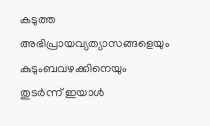കടുത്ത അഭിപ്രായവ്യത്യാസങ്ങളെയും കുടുംബവഴക്കിനെയും തുടർന്ന് ഇയാൾ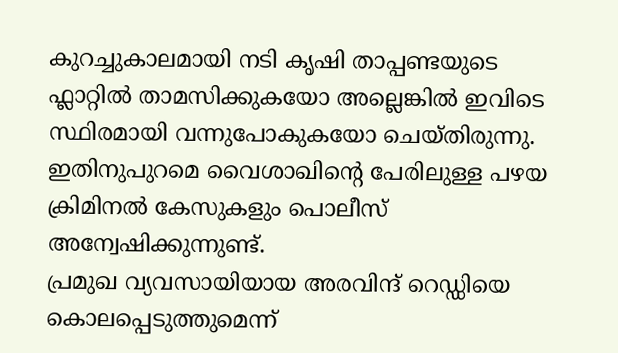കുറച്ചുകാലമായി നടി കൃഷി താപ്പണ്ടയുടെ ഫ്ലാറ്റിൽ താമസിക്കുകയോ അല്ലെങ്കിൽ ഇവിടെ സ്ഥിരമായി വന്നുപോകുകയോ ചെയ്തിരുന്നു. ഇതിനുപുറമെ വൈശാഖിന്റെ പേരിലുള്ള പഴയ ക്രിമിനൽ കേസുകളും പൊലീസ് അന്വേഷിക്കുന്നുണ്ട്.
പ്രമുഖ വ്യവസായിയായ അരവിന്ദ് റെഡ്ഡിയെ കൊലപ്പെടുത്തുമെന്ന്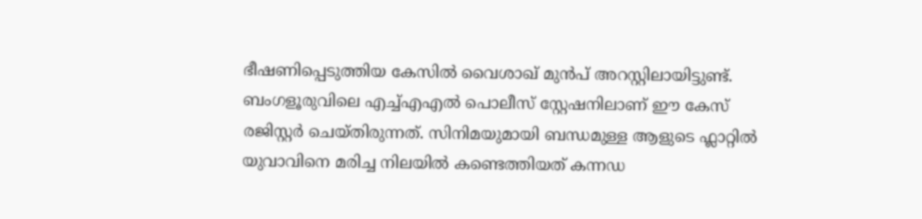ഭീഷണിപ്പെടുത്തിയ കേസിൽ വൈശാഖ് മുൻപ് അറസ്റ്റിലായിട്ടുണ്ട്. ബംഗളൂരുവിലെ എച്ച്എഎൽ പൊലീസ് സ്റ്റേഷനിലാണ് ഈ കേസ് രജിസ്റ്റർ ചെയ്തിരുന്നത്. സിനിമയുമായി ബന്ധമുള്ള ആളുടെ ഫ്ലാറ്റിൽ യുവാവിനെ മരിച്ച നിലയിൽ കണ്ടെത്തിയത് കന്നഡ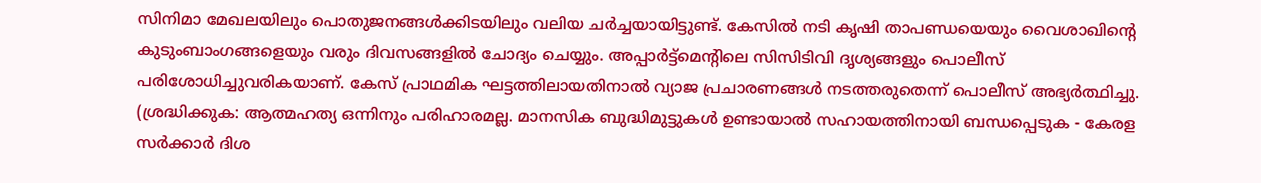സിനിമാ മേഖലയിലും പൊതുജനങ്ങൾക്കിടയിലും വലിയ ചർച്ചയായിട്ടുണ്ട്. കേസിൽ നടി കൃഷി താപണ്ഡയെയും വൈശാഖിന്റെ കുടുംബാംഗങ്ങളെയും വരും ദിവസങ്ങളിൽ ചോദ്യം ചെയ്യും. അപ്പാർട്ട്മെന്റിലെ സിസിടിവി ദൃശ്യങ്ങളും പൊലീസ് പരിശോധിച്ചുവരികയാണ്. കേസ് പ്രാഥമിക ഘട്ടത്തിലായതിനാൽ വ്യാജ പ്രചാരണങ്ങൾ നടത്തരുതെന്ന് പൊലീസ് അഭ്യർത്ഥിച്ചു.
(ശ്രദ്ധിക്കുക: ആത്മഹത്യ ഒന്നിനും പരിഹാരമല്ല. മാനസിക ബുദ്ധിമുട്ടുകൾ ഉണ്ടായാൽ സഹായത്തിനായി ബന്ധപ്പെടുക - കേരള സർക്കാർ ദിശ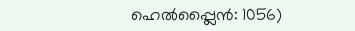ഹെൽപ്പ്ലൈൻ: 1056)